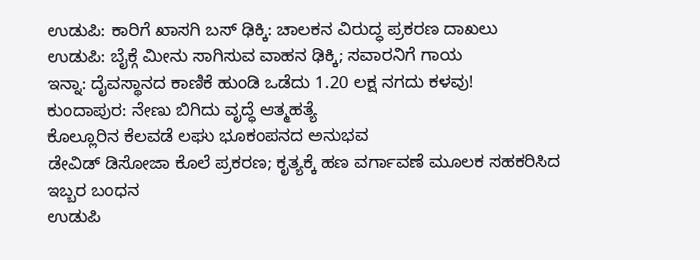ಉಡುಪಿ: ಕಾರಿಗೆ ಖಾಸಗಿ ಬಸ್ ಢಿಕ್ಕಿ: ಚಾಲಕನ ವಿರುದ್ಧ ಪ್ರಕರಣ ದಾಖಲು
ಉಡುಪಿ: ಬೈಕ್ಗೆ ಮೀನು ಸಾಗಿಸುವ ವಾಹನ ಢಿಕ್ಕಿ; ಸವಾರನಿಗೆ ಗಾಯ
ಇನ್ನಾ: ದೈವಸ್ಥಾನದ ಕಾಣಿಕೆ ಹುಂಡಿ ಒಡೆದು 1.20 ಲಕ್ಷ ನಗದು ಕಳವು!
ಕುಂದಾಪುರ: ನೇಣು ಬಿಗಿದು ವೃದ್ಧೆ ಆತ್ಮಹತ್ಯೆ
ಕೊಲ್ಲೂರಿನ ಕೆಲವಡೆ ಲಘು ಭೂಕಂಪನದ ಅನುಭವ
ಡೇವಿಡ್ ಡಿಸೋಜಾ ಕೊಲೆ ಪ್ರಕರಣ; ಕೃತ್ಯಕ್ಕೆ ಹಣ ವರ್ಗಾವಣೆ ಮೂಲಕ ಸಹಕರಿಸಿದ ಇಬ್ಬರ ಬಂಧನ
ಉಡುಪಿ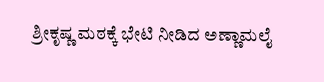ಶ್ರೀಕೃಷ್ಣ ಮಠಕ್ಕೆ ಭೇಟಿ ನೀಡಿದ ಅಣ್ಣಾಮಲೈ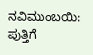ನವಿಮುಂಬಯಿ: ಪುತ್ತಿಗೆ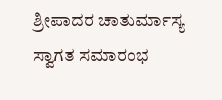ಶ್ರೀಪಾದರ ಚಾತುರ್ಮಾಸ್ಯ ಸ್ವಾಗತ ಸಮಾರಂಭ